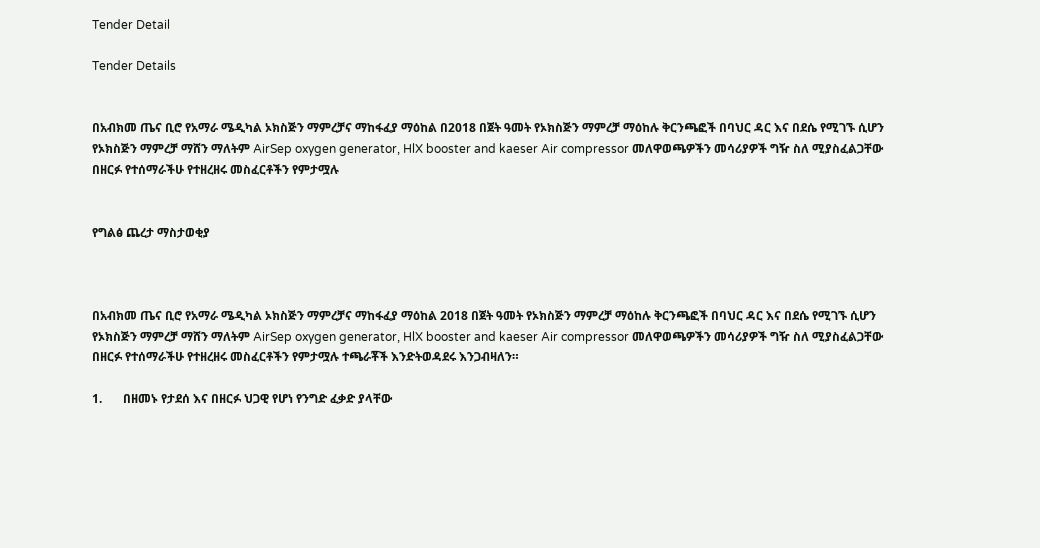Tender Detail

Tender Details


በአብክመ ጤና ቢሮ የአማራ ሜዲካል ኦክስጅን ማምረቻና ማከፋፈያ ማዕከል በ2018 በጀት ዓመት የኦክስጅን ማምረቻ ማዕከሉ ቅርንጫፎች በባህር ዳር እና በደሴ የሚገኙ ሲሆን የኦክስጅን ማምረቻ ማሸን ማለትም AirSep oxygen generator, HlX booster and kaeser Air compressor መለዋወጫዎችን መሳሪያዎች ግዥ ስለ ሚያስፈልጋቸው በዘርፉ የተሰማራችሁ የተዘረዘሩ መስፈርቶችን የምታሟሉ


የግልፅ ጨረታ ማስታወቂያ



በአብክመ ጤና ቢሮ የአማራ ሜዲካል ኦክስጅን ማምረቻና ማከፋፈያ ማዕከል 2018 በጀት ዓመት የኦክስጅን ማምረቻ ማዕከሉ ቅርንጫፎች በባህር ዳር እና በደሴ የሚገኙ ሲሆን የኦክስጅን ማምረቻ ማሸን ማለትም AirSep oxygen generator, HlX booster and kaeser Air compressor መለዋወጫዎችን መሳሪያዎች ግዥ ስለ ሚያስፈልጋቸው በዘርፉ የተሰማራችሁ የተዘረዘሩ መስፈርቶችን የምታሟሉ ተጫራቾች እንድትወዳደሩ እንጋብዛለን።

1.       በዘመኑ የታደሰ እና በዘርፉ ህጋዊ የሆነ የንግድ ፈቃድ ያላቸው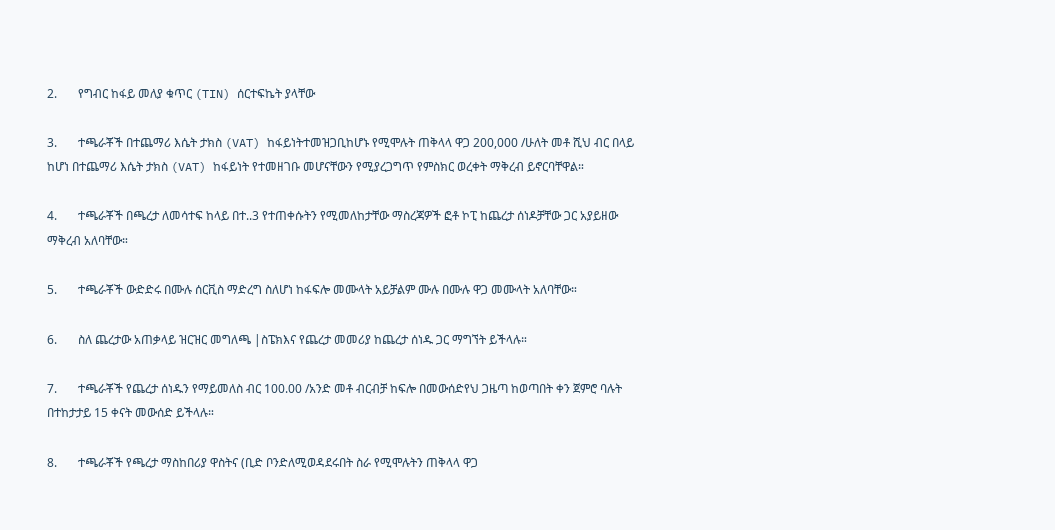2.       የግብር ከፋይ መለያ ቁጥር (TIN) ሰርተፍኬት ያላቸው

3.       ተጫራቾች በተጨማሪ እሴት ታክስ (VAT) ከፋይነትተመዝጋቢከሆኑ የሚሞሉት ጠቅላላ ዋጋ 200,000 /ሁለት መቶ ሺህ ብር በላይ ከሆነ በተጨማሪ እሴት ታክስ (VAT) ከፋይነት የተመዘገቡ መሆናቸውን የሚያረጋግጥ የምስክር ወረቀት ማቅረብ ይኖርባቸዋል።

4.       ተጫራቾች በጫረታ ለመሳተፍ ከላይ በተ..3 የተጠቀሱትን የሚመለከታቸው ማስረጃዎች ፎቶ ኮፒ ከጨረታ ሰነዶቻቸው ጋር አያይዘው ማቅረብ አለባቸው።

5.       ተጫራቾች ውድድሩ በሙሉ ሰርቪስ ማድረግ ስለሆነ ከፋፍሎ መሙላት አይቻልም ሙሉ በሙሉ ዋጋ መሙላት አለባቸው።

6.       ስለ ጨረታው አጠቃላይ ዝርዝር መግለጫ |ስፔክእና የጨረታ መመሪያ ከጨረታ ሰነዱ ጋር ማግኘት ይችላሉ።

7.       ተጫራቾች የጨረታ ሰነዱን የማይመለስ ብር 100.00 /አንድ መቶ ብርብቻ ከፍሎ በመውሰድየህ ጋዜጣ ከወጣበት ቀን ጀምሮ ባሉት በተከታታይ 15 ቀናት መውሰድ ይችላሉ።

8.       ተጫራቾች የጫረታ ማስከበሪያ ዋስትና (ቢድ ቦንድለሚወዳደሩበት ስራ የሚሞሉትን ጠቅላላ ዋጋ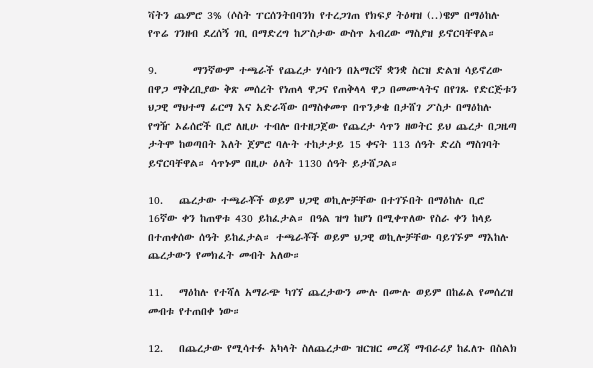ቫትን ጨምሮ 3% (ሶስት ፐርሰንትበባንክ የተረጋገጠ የክፍያ ትዕዛዝ (..)ዌም በማዕከሉ የጥሬ ገንዘብ ደረሰኝ ገቢ በማድረግ ከፖስታው ውስጥ አብረው ማስያዝ ይኖርባቸዋል።

9.       ማንኛውም ተጫራች የጨረታ ሃሳቡን በአማርኛ ቋንቋ ስርዝ ድልዝ ሳይኖረው በዋጋ ማቅረቢያው ቅጽ መሰረት የነጠላ ዋጋና የጠቅላላ ዋጋ በመሙላትና በየገጹ የድርጅቱን ህጋዊ ማህተማ ፊርማ እና አድራሻው በማስቀመጥ በጥንቃቄ በታሸገ ፖስታ በማዕከሉ የግዥ ኦፊሰሮች ቢሮ ለዚሁ ተብሎ በተዘጋጀው የጨረታ ሳጥን ዘወትር ይህ ጨረታ በጋዜጣ ታትሞ ከወጣበት እለት ጀምሮ ባሉት ተከታታይ 15 ቀናት 113 ሰዓት ድረስ ማስገባት ይኖርባቸዋል። ሳጥኑም በዚሁ ዕለት 1130 ሰዓት ይታሸጋል።

10.   ጨረታው ተጫራቾች ወይም ህጋዊ ወኪሎቻቸው በተገኙበት በማዕከሉ ቢሮ 16ኛው ቀን ከጠዋቱ 430 ይከፈታል። በዓል ዝግ ከሆነ በሚቀጥለው የስራ ቀን ከላይ በተጠቀሰው ሰዓት ይከፈታል። ተጫራቾች ወይም ህጋዊ ወኪሎቻቸው ባይገኙም ማእከሉ ጨረታውን የመክፈት መብት አለው።

11.   ማዕከሉ የተሻለ አማራጭ ካገኘ ጨረታውን ሙሉ በሙሉ ወይም በከፊል የመሰረዝ መብቱ የተጠበቀ ነው።

12.   በጨረታው የሚሳተፉ አካላት ስለጨረታው ዝርዝር መረጃ ማብራሪያ ከፈለጉ በስልክ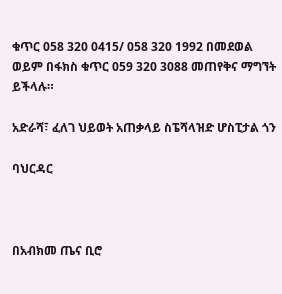ቁጥር 058 320 0415/ 058 320 1992 በመደወል ወይም በፋክስ ቁጥር 059 320 3088 መጠየቅና ማግኘት ይችላሉ።

አድራሻ፣ ፈለገ ህይወት አጠቃላይ ስፔሻላዝድ ሆስፒታል ጎን

ባህርዳር



በአብክመ ጤና ቢሮ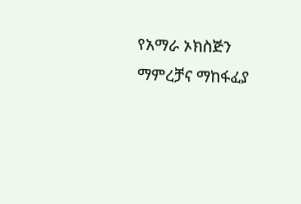የአማራ ኦክስጅን ማምረቻና ማከፋፈያ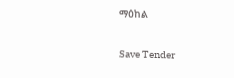ማዕከል

Save Tender